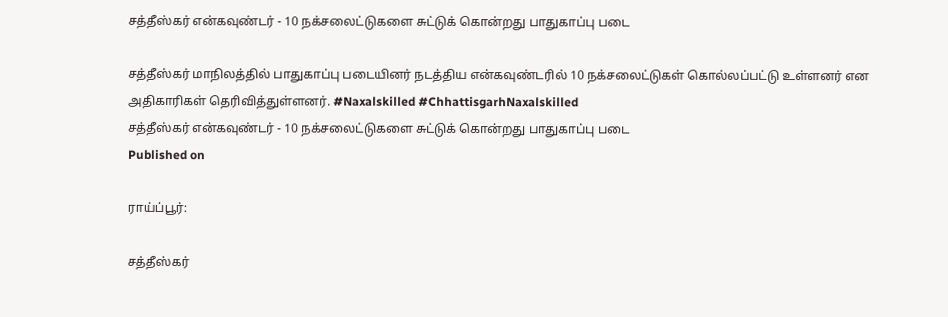சத்தீஸ்கர் என்கவுண்டர் - 10 நக்சலைட்டுகளை சுட்டுக் கொன்றது பாதுகாப்பு படை

சத்தீஸ்கர் மாநிலத்தில் பாதுகாப்பு படையினர் நடத்திய என்கவுண்டரில் 10 நக்சலைட்டுகள் கொல்லப்பட்டு உள்ளனர் என அதிகாரிகள் தெரிவித்துள்ளனர். #Naxalskilled #ChhattisgarhNaxalskilled
சத்தீஸ்கர் என்கவுண்டர் - 10 நக்சலைட்டுகளை சுட்டுக் கொன்றது பாதுகாப்பு படை
Published on

ராய்ப்பூர்:

சத்தீஸ்கர்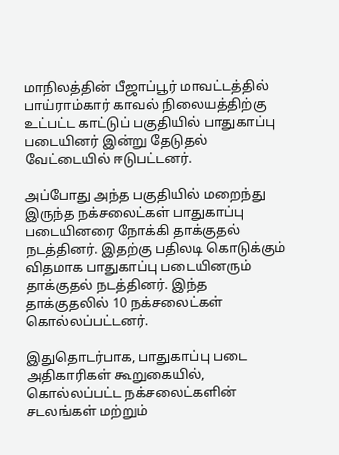மாநிலத்தின் பீஜாப்பூர் மாவட்டத்தில் பாய்ராம்கார் காவல் நிலையத்திற்கு உட்பட்ட காட்டுப் பகுதியில் பாதுகாப்பு படையினர் இன்று தேடுதல் வேட்டையில் ஈடுபட்டனர்.

அப்போது அந்த பகுதியில் மறைந்து இருந்த நக்சலைட்கள் பாதுகாப்பு படையினரை நோக்கி தாக்குதல் நடத்தினர். இதற்கு பதிலடி கொடுக்கும் விதமாக பாதுகாப்பு படையினரும் தாக்குதல் நடத்தினர். இந்த தாக்குதலில் 10 நக்சலைட்கள் கொல்லப்பட்டனர்.

இதுதொடர்பாக, பாதுகாப்பு படை அதிகாரிகள் கூறுகையில், கொல்லப்பட்ட நக்சலைட்களின் சடலங்கள் மற்றும்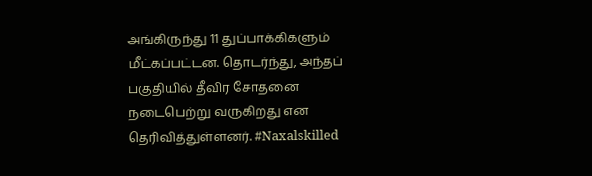அங்கிருந்து 11 துப்பாக்கிகளும் மீட்கப்பட்டன. தொடர்ந்து, அந்தப் பகுதியில் தீவிர சோதனை நடைபெற்று வருகிறது என தெரிவித்துள்ளனர். #Naxalskilled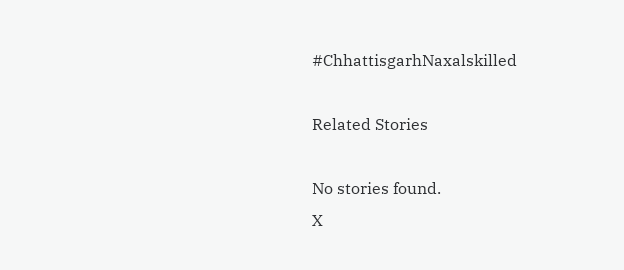#ChhattisgarhNaxalskilled

Related Stories

No stories found.
X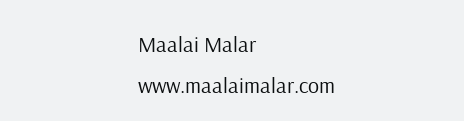Maalai Malar
www.maalaimalar.com